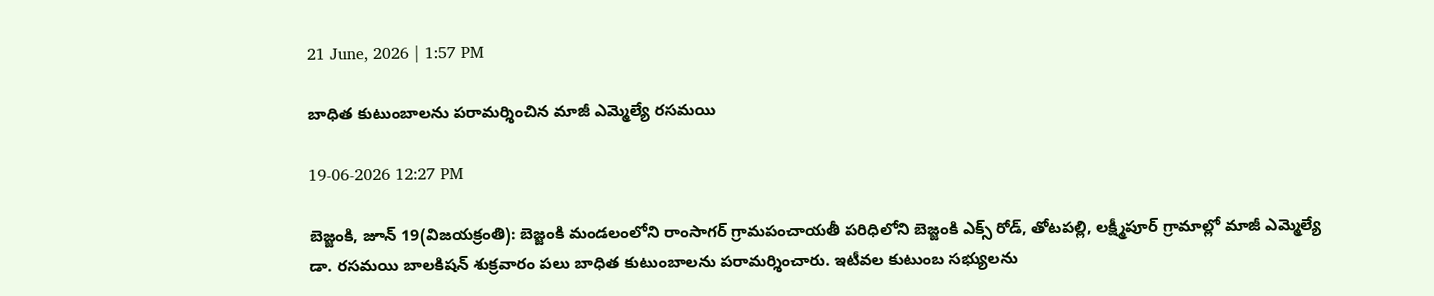21 June, 2026 | 1:57 PM

బాధిత కుటుంబాలను పరామర్శించిన మాజీ ఎమ్మెల్యే రసమయి

19-06-2026 12:27 PM

బెజ్జంకి, జూన్ 19(విజయక్రంతి): బెజ్జంకి మండలంలోని రాంసాగర్ గ్రామపంచాయతీ పరిధిలోని బెజ్జంకి ఎక్స్ రోడ్, తోటపల్లి, లక్ష్మీపూర్ గ్రామాల్లో మాజీ ఎమ్మెల్యే డా. రసమయి బాలకిషన్ శుక్రవారం పలు బాధిత కుటుంబాలను పరామర్శించారు. ఇటీవల కుటుంబ సభ్యులను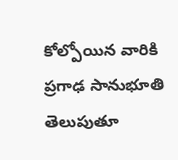కోల్పోయిన వారికి ప్రగాఢ సానుభూతి తెలుపుతూ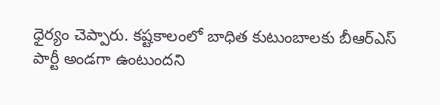ధైర్యం చెప్పారు. కష్టకాలంలో బాధిత కుటుంబాలకు బీఆర్ఎస్ పార్టీ అండగా ఉంటుందని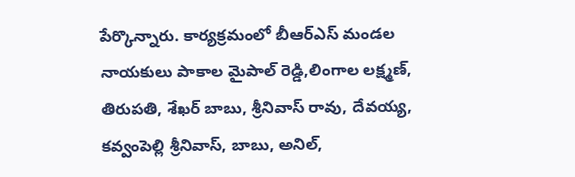పేర్కొన్నారు. కార్యక్రమంలో బీఆర్ఎస్ మండల నాయకులు పాకాల మైపాల్ రెడ్డి,లింగాల లక్ష్మణ్, తిరుపతి, శేఖర్ బాబు, శ్రీనివాస్ రావు, దేవయ్య, కవ్వంపెల్లి శ్రీనివాస్, బాబు, అనిల్,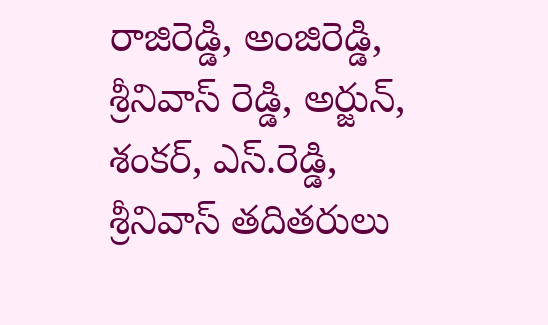రాజిరెడ్డి, అంజిరెడ్డి, శ్రీనివాస్ రెడ్డి, అర్జున్, శంకర్, ఎస్.రెడ్డి, శ్రీనివాస్ తదితరులు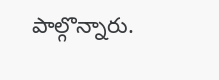పాల్గొన్నారు.